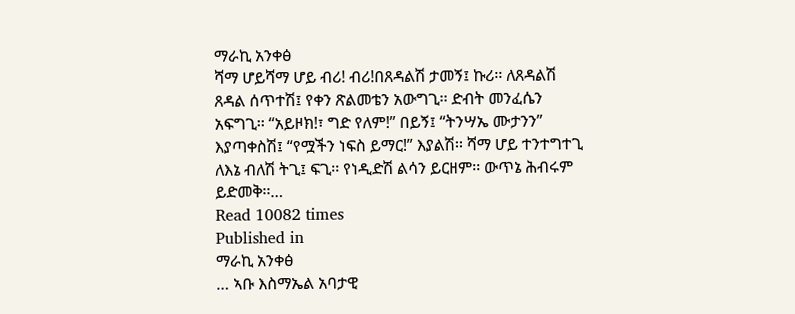ማራኪ አንቀፅ
ሻማ ሆይሻማ ሆይ ብሪ! ብሪ!በጸዳልሽ ታመኝ፤ ኩሪ፡፡ ለጸዳልሽ ጸዳል ሰጥተሽ፤ የቀን ጽልመቴን አውግጊ፡፡ ድብት መንፈሴን አፍግጊ፡፡ “አይዞክ!፣ ግድ የለም!” በይኝ፤ “ትንሣኤ ሙታንን” እያጣቀስሽ፤ “የሟችን ነፍስ ይማር!” እያልሽ፡፡ ሻማ ሆይ ተንተግተጊ ለእኔ ብለሽ ትጊ፤ ፍጊ፡፡ የነዲድሽ ልሳን ይርዘም፡፡ ውጥኔ ሕብሩም ይድመቅ፡፡…
Read 10082 times
Published in
ማራኪ አንቀፅ
… ኣቡ እስማኤል አባታዊ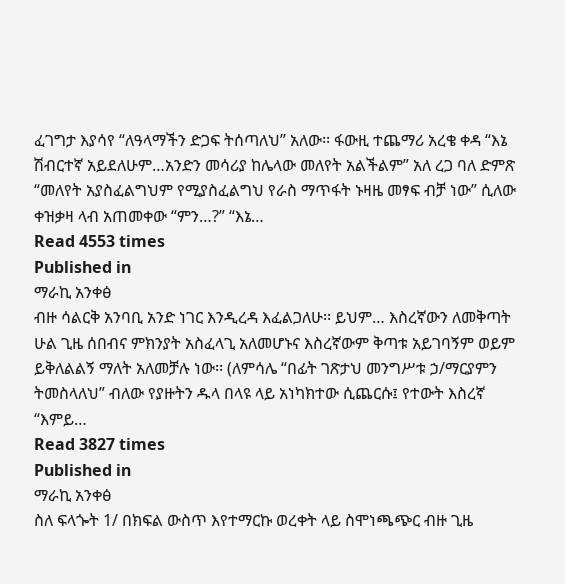ፈገግታ እያሳየ “ለዓላማችን ድጋፍ ትሰጣለህ” አለው፡፡ ፋውዚ ተጨማሪ አረቄ ቀዳ “እኔ ሽብርተኛ አይደለሁም…አንድን መሳሪያ ከሌላው መለየት አልችልም” አለ ረጋ ባለ ድምጽ “መለየት አያስፈልግህም የሚያስፈልግህ የራስ ማጥፋት ኑዛዜ መፃፍ ብቻ ነው” ሲለው ቀዝቃዛ ላብ አጠመቀው “ምን…?” “እኔ…
Read 4553 times
Published in
ማራኪ አንቀፅ
ብዙ ሳልርቅ አንባቢ አንድ ነገር እንዲረዳ እፈልጋለሁ፡፡ ይህም… እስረኛውን ለመቅጣት ሁል ጊዜ ሰበብና ምክንያት አስፈላጊ አለመሆኑና እስረኛውም ቅጣቱ አይገባኝም ወይም ይቅለልልኝ ማለት አለመቻሉ ነው፡፡ (ለምሳሌ “በፊት ገጽታህ መንግሥቱ ኃ/ማርያምን ትመስላለህ” ብለው የያዙትን ዱላ በላዩ ላይ አነካክተው ሲጨርሱ፤ የተውት እስረኛ “እምይ…
Read 3827 times
Published in
ማራኪ አንቀፅ
ስለ ፍላጐት 1/ በክፍል ውስጥ እየተማርኩ ወረቀት ላይ ስሞነጫጭር ብዙ ጊዜ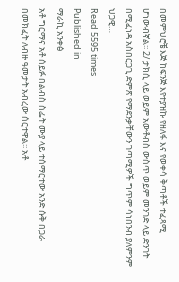በመምህሮቼ እጅ ከፍንጅ እየተያዝኩ የዘለፋ እና የወቀሳ ቅጣቶች ተፈጻሚ ሆነውብኛል፡፡ 2/ ታክሲ ላይ ወይም አውቶብስ ውስጥ ወይም መንገድ ላይ ድንገት በሚፈነዳ አስበርጋጊ ድምጽ የማደንቃቸውን ገጣሚዎች ግጥም ሳነበንብ ያለምንም ህጋዊ…
Read 5595 times
Published in
ማራኪ አንቀፅ
አቶ ግርማና አቶ ሰይፉ በልብስ ስፌት ሙያ ላይ ተሰማርተው አንድ ሱቅ በጋራ በመክፈት ለብዙ ዓመታት አብረው ሰርተዋል፡፡ አቶ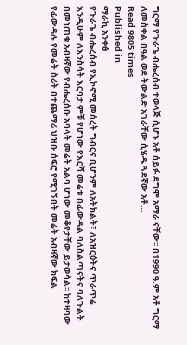ግርማ የጉራጌ ብሔረሰብ ተወላጅ ሲሆኑ አቶ ሰይፉ ደግሞ አማራ ናቸው፡፡ በ1990 ዓ.ም አቶ ግርማ ለመስቀል በዓል ወደ ትውልድ አገራቸው ሲሄዱ ጓደኛው አቶ…
Read 9805 times
Published in
ማራኪ አንቀፅ
የጉራጌ ብሔረሰብ የኢኮኖሚ መሰረት ግብርና ቢሆንም ለአትክልት፣ ለአዝርዕትና ጥራጥሬ እንዲሁም ለእንስሳት እርባታ ምቹ የሆነው የእርሻ መሬቱ በፊውዳል ባለስልጣናትና ባለጉልት በመነጠቁ አብዛኛው የብሔረሰቡ አባላት መሬት አልባ ሆነው መቆየታቸው ይታወሳል፡፡ ከተዛባው የፊውዳሉ የመሬት ስሪት በተጨማሪ ህዝቡ ሰፍሮ የሚገኝበት መሬት አብዛኛው ክፍል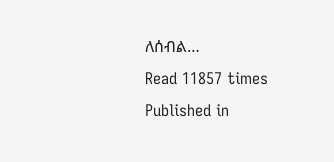ለሰብል…
Read 11857 times
Published in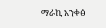ማራኪ አንቀፅ